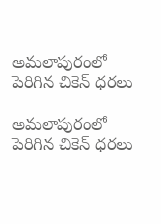అమలాపురంలో పెరిగిన చికెన్ ధరలు

అమలాపురంలో పెరిగిన చికెన్ ధరలు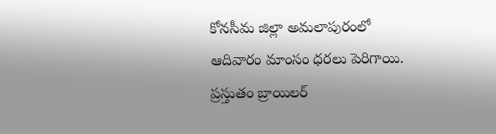కోనసీమ జిల్లా అమలాపురంలో ఆదివారం మాంసం ధరలు పెరిగాయి. ప్రస్తుతం బ్రాయిలర్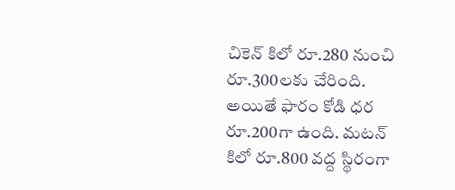చికెన్ కిలో రూ.280 నుంచి రూ.300లకు చేరింది. అయితే ఫారం కోడి ధర రూ.200గా ఉంది. మటన్ కిలో రూ.800 వద్ద స్థిరంగా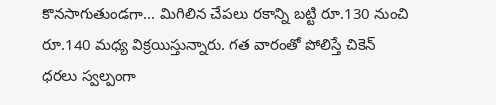కొనసాగుతుండగా... మిగిలిన చేపలు రకాన్ని బట్టి రూ.130 నుంచి రూ.140 మధ్య విక్రయిస్తున్నారు. గత వారంతో పోలిస్తే చికెన్ ధరలు స్వల్పంగా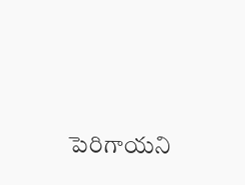పెరిగాయని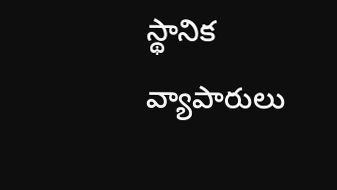స్థానిక వ్యాపారులు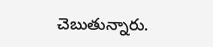చెబుతున్నారు.